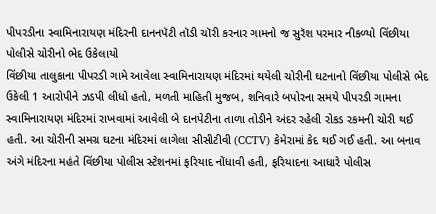પીપરડીના સ્વામિનારાયણ મંદિરની દાનનપૅટી તૉડી ચૉરી કરનાર ગામનો જ સુરૅશ પરમાર નીકળ્યો વિંછીયા પોલીસે ચોરીનો ભેદ ઉકેલાયો
વિંછીયા તાલુકાના પીપરડી ગામે આવેલા સ્વામિનારાયણ મંદિરમાં થયેલી ચોરીની ઘટનાનો વિંછીયા પોલીસે ભેદ ઉકેલી 1 આરોપીને ઝડપી લીધો હતો, મળતી માહિતી મુજબ, શનિવારે બપોરના સમયે પીપરડી ગામના સ્વામિનારાયણ મંદિરમાં રાખવામાં આવેલી બે દાનપેટીના તાળા તોડીને અંદર રહેલી રોકડ રકમની ચોરી થઈ હતી. આ ચોરીની સમગ્ર ઘટના મંદિરમાં લાગેલા સીસીટીવી (CCTV) કેમેરામાં કેદ થઈ ગઈ હતી. આ બનાવ અંગે મંદિરના મહંતે વિંછીયા પોલીસ સ્ટેશનમાં ફરિયાદ નોંધાવી હતી, ફરિયાદના આધારે પોલીસ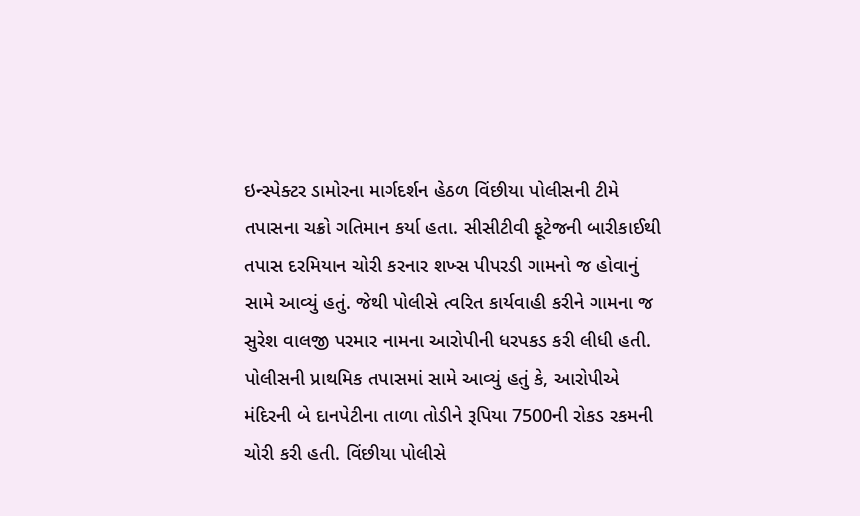ઇન્સ્પેક્ટર ડામોરના માર્ગદર્શન હેઠળ વિંછીયા પોલીસની ટીમે તપાસના ચક્રો ગતિમાન કર્યા હતા. સીસીટીવી ફૂટેજની બારીકાઈથી તપાસ દરમિયાન ચોરી કરનાર શખ્સ પીપરડી ગામનો જ હોવાનું સામે આવ્યું હતું. જેથી પોલીસે ત્વરિત કાર્યવાહી કરીને ગામના જ સુરેશ વાલજી પરમાર નામના આરોપીની ધરપકડ કરી લીધી હતી. પોલીસની પ્રાથમિક તપાસમાં સામે આવ્યું હતું કે, આરોપીએ મંદિરની બે દાનપેટીના તાળા તોડીને રૂપિયા 7500ની રોકડ રકમની ચોરી કરી હતી. વિંછીયા પોલીસે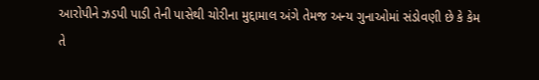આરોપીને ઝડપી પાડી તેની પાસેથી ચોરીના મુદ્દામાલ અંગે તેમજ અન્ય ગુનાઓમાં સંડોવણી છે કે કેમ તે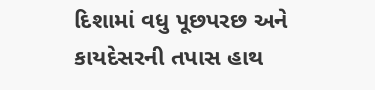દિશામાં વધુ પૂછપરછ અને કાયદેસરની તપાસ હાથ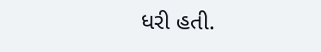ધરી હતી.